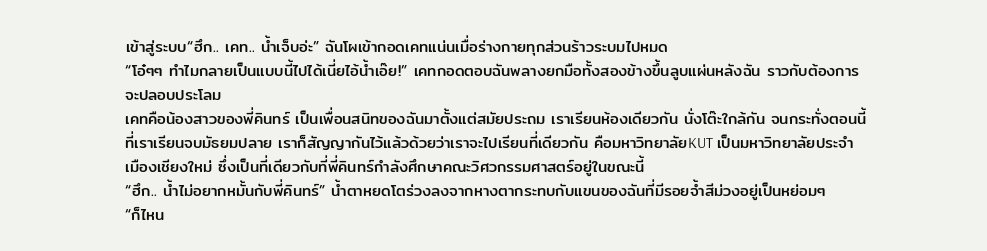เข้าสู่ระบบ“ฮึก.. เคท.. น้ำเจ็บอ่ะ” ฉันโผเข้ากอดเคทแน่นเมื่อร่างกายทุกส่วนร้าวระบมไปหมด
“โอ๋ๆๆ ทำไมกลายเป็นแบบนี้ไปได้เนี่ยไอ้น้ำเอ๊ย!” เคทกอดตอบฉันพลางยกมือทั้งสองข้างขึ้นลูบแผ่นหลังฉัน ราวกับต้องการจะปลอบประโลม
เคทคือน้องสาวของพี่คินทร์ เป็นเพื่อนสนิทของฉันมาตั้งแต่สมัยประถม เราเรียนห้องเดียวกัน นั่งโต๊ะใกล้กัน จนกระทั่งตอนนี้ที่เราเรียนจบมัธยมปลาย เราก็สัญญากันไว้แล้วด้วยว่าเราจะไปเรียนที่เดียวกัน คือมหาวิทยาลัยKUT เป็นมหาวิทยาลัยประจำเมืองเชียงใหม่ ซึ่งเป็นที่เดียวกับที่พี่คินทร์กำลังศึกษาคณะวิศวกรรมศาสตร์อยู่ในขณะนี้
“ฮึก.. น้ำไม่อยากหมั้นกับพี่คินทร์” น้ำตาหยดโตร่วงลงจากหางตากระทบกับแขนของฉันที่มีรอยจ้ำสีม่วงอยู่เป็นหย่อมๆ
“ก็ไหน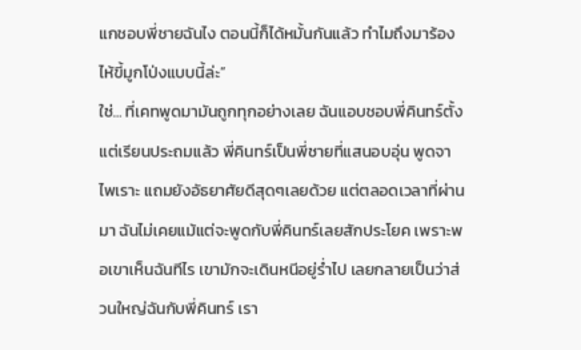แกชอบพี่ชายฉันไง ตอนนี้ก็ได้หมั้นกันแล้ว ทำไมถึงมาร้องไห้ขี้มูกโป่งแบบนี้ล่ะ”
ใช่... ที่เคทพูดมามันถูกทุกอย่างเลย ฉันแอบชอบพี่คินทร์ตั้งแต่เรียนประถมแล้ว พี่คินทร์เป็นพี่ชายที่แสนอบอุ่น พูดจาไพเราะ แถมยังอัธยาศัยดีสุดๆเลยด้วย แต่ตลอดเวลาที่ผ่านมา ฉันไม่เคยแม้แต่จะพูดกับพี่คินทร์เลยสักประโยค เพราะพอเขาเห็นฉันทีไร เขามักจะเดินหนีอยู่ร่ำไป เลยกลายเป็นว่าส่วนใหญ่ฉันกับพี่คินทร์ เรา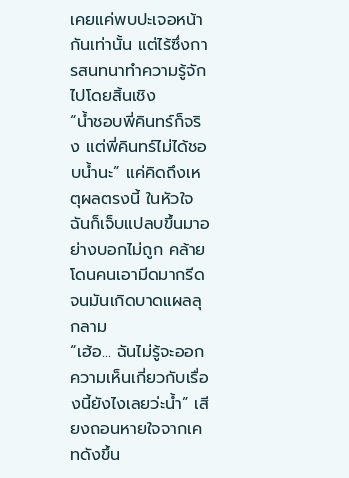เคยแค่พบปะเจอหน้ากันเท่านั้น แต่ไร้ซึ่งการสนทนาทำความรู้จักไปโดยสิ้นเชิง
“น้ำชอบพี่คินทร์ก็จริง แต่พี่คินทร์ไม่ได้ชอบน้ำนะ” แค่คิดถึงเหตุผลตรงนี้ ในหัวใจฉันก็เจ็บแปลบขึ้นมาอย่างบอกไม่ถูก คล้ายโดนคนเอามีดมากรีดจนมันเกิดบาดแผลลุกลาม
“เฮ้อ... ฉันไม่รู้จะออกความเห็นเกี่ยวกับเรื่องนี้ยังไงเลยว่ะน้ำ” เสียงถอนหายใจจากเคทดังขึ้น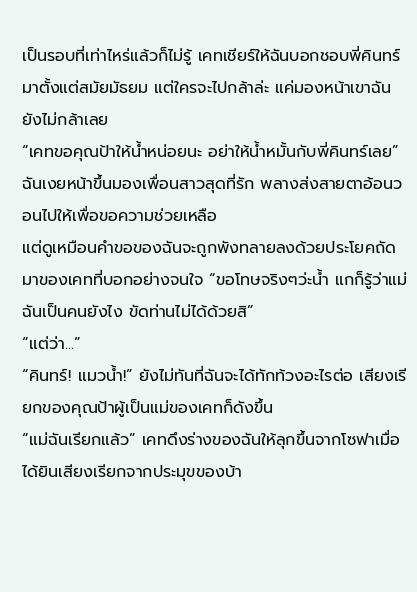เป็นรอบที่เท่าไหร่แล้วก็ไม่รู้ เคทเชียร์ให้ฉันบอกชอบพี่คินทร์มาตั้งแต่สมัยมัธยม แต่ใครจะไปกล้าล่ะ แค่มองหน้าเขาฉันยังไม่กล้าเลย
“เคทขอคุณป้าให้น้ำหน่อยนะ อย่าให้น้ำหมั้นกับพี่คินทร์เลย” ฉันเงยหน้าขึ้นมองเพื่อนสาวสุดที่รัก พลางส่งสายตาอ้อนวอนไปให้เพื่อขอความช่วยเหลือ
แต่ดูเหมือนคำขอของฉันจะถูกพังทลายลงด้วยประโยคถัดมาของเคทที่บอกอย่างจนใจ “ขอโทษจริงๆว่ะน้ำ แกก็รู้ว่าแม่ฉันเป็นคนยังไง ขัดท่านไม่ได้ด้วยสิ”
“แต่ว่า...”
“คินทร์! แมวน้ำ!” ยังไม่ทันที่ฉันจะได้ทักท้วงอะไรต่อ เสียงเรียกของคุณป้าผู้เป็นแม่ของเคทก็ดังขึ้น
“แม่ฉันเรียกแล้ว” เคทดึงร่างของฉันให้ลุกขึ้นจากโซฟาเมื่อได้ยินเสียงเรียกจากประมุขของบ้า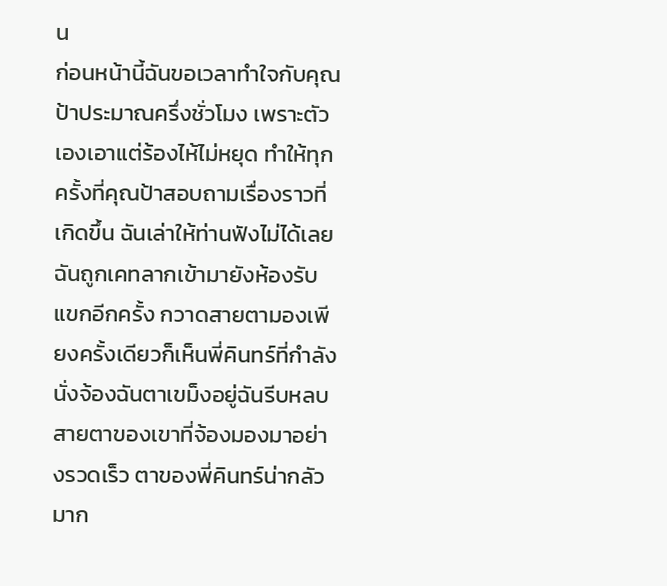น
ก่อนหน้านี้ฉันขอเวลาทำใจกับคุณป้าประมาณครึ่งชั่วโมง เพราะตัวเองเอาแต่ร้องไห้ไม่หยุด ทำให้ทุกครั้งที่คุณป้าสอบถามเรื่องราวที่เกิดขึ้น ฉันเล่าให้ท่านฟังไม่ได้เลย
ฉันถูกเคทลากเข้ามายังห้องรับแขกอีกครั้ง กวาดสายตามองเพียงครั้งเดียวก็เห็นพี่คินทร์ที่กำลังนั่งจ้องฉันตาเขม็งอยู่ฉันรีบหลบสายตาของเขาที่จ้องมองมาอย่างรวดเร็ว ตาของพี่คินทร์น่ากลัวมาก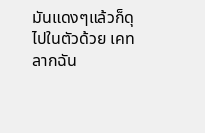มันแดงๆแล้วก็ดุไปในตัวด้วย เคทลากฉัน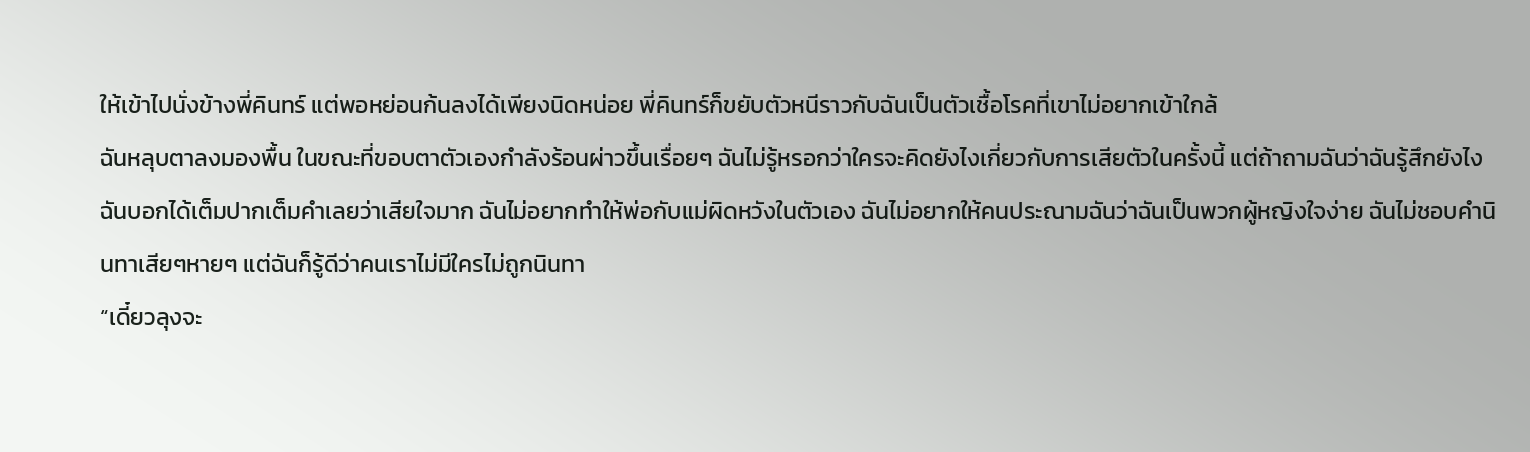ให้เข้าไปนั่งข้างพี่คินทร์ แต่พอหย่อนก้นลงได้เพียงนิดหน่อย พี่คินทร์ก็ขยับตัวหนีราวกับฉันเป็นตัวเชื้อโรคที่เขาไม่อยากเข้าใกล้
ฉันหลุบตาลงมองพื้น ในขณะที่ขอบตาตัวเองกำลังร้อนผ่าวขึ้นเรื่อยๆ ฉันไม่รู้หรอกว่าใครจะคิดยังไงเกี่ยวกับการเสียตัวในครั้งนี้ แต่ถ้าถามฉันว่าฉันรู้สึกยังไง ฉันบอกได้เต็มปากเต็มคำเลยว่าเสียใจมาก ฉันไม่อยากทำให้พ่อกับแม่ผิดหวังในตัวเอง ฉันไม่อยากให้คนประณามฉันว่าฉันเป็นพวกผู้หญิงใจง่าย ฉันไม่ชอบคำนินทาเสียๆหายๆ แต่ฉันก็รู้ดีว่าคนเราไม่มีใครไม่ถูกนินทา
“เดี๋ยวลุงจะ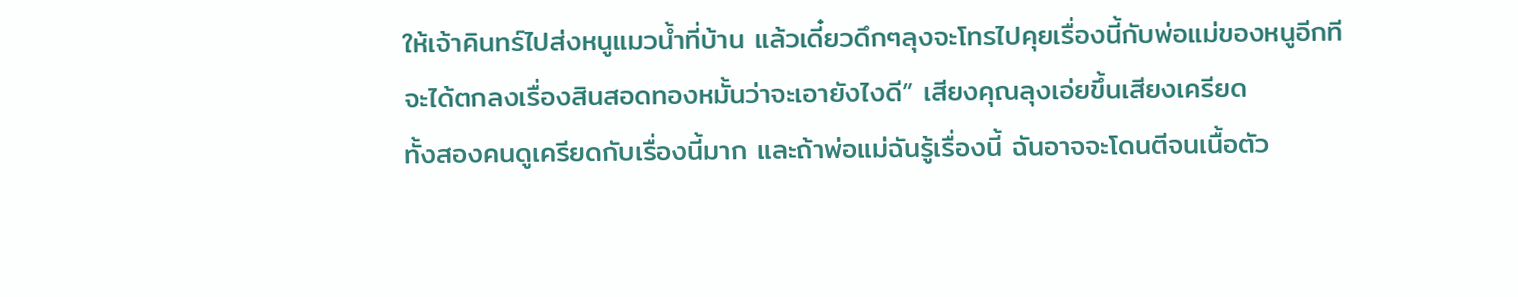ให้เจ้าคินทร์ไปส่งหนูแมวน้ำที่บ้าน แล้วเดี๋ยวดึกๆลุงจะโทรไปคุยเรื่องนี้กับพ่อแม่ของหนูอีกที จะได้ตกลงเรื่องสินสอดทองหมั้นว่าจะเอายังไงดี” เสียงคุณลุงเอ่ยขึ้นเสียงเครียด
ทั้งสองคนดูเครียดกับเรื่องนี้มาก และถ้าพ่อแม่ฉันรู้เรื่องนี้ ฉันอาจจะโดนตีจนเนื้อตัว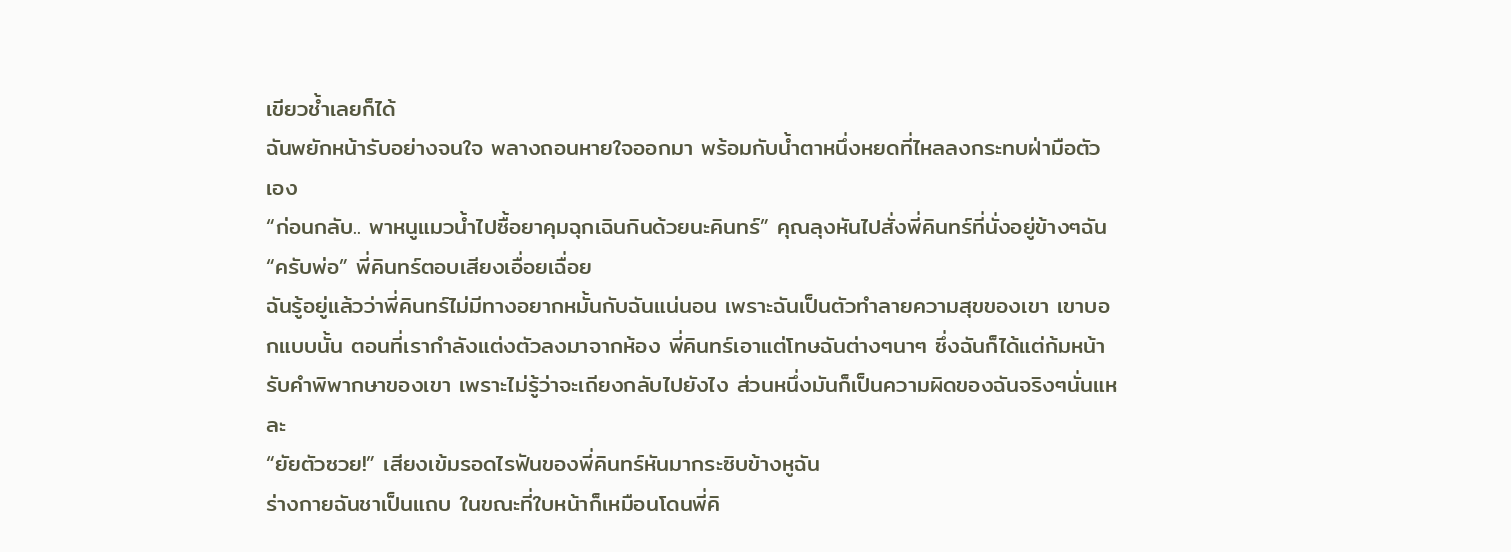เขียวช้ำเลยก็ได้
ฉันพยักหน้ารับอย่างจนใจ พลางถอนหายใจออกมา พร้อมกับน้ำตาหนึ่งหยดที่ไหลลงกระทบฝ่ามือตัวเอง
“ก่อนกลับ.. พาหนูแมวน้ำไปซื้อยาคุมฉุกเฉินกินด้วยนะคินทร์” คุณลุงหันไปสั่งพี่คินทร์ที่นั่งอยู่ข้างๆฉัน
“ครับพ่อ” พี่คินทร์ตอบเสียงเอื่อยเฉื่อย
ฉันรู้อยู่แล้วว่าพี่คินทร์ไม่มีทางอยากหมั้นกับฉันแน่นอน เพราะฉันเป็นตัวทำลายความสุขของเขา เขาบอกแบบนั้น ตอนที่เรากำลังแต่งตัวลงมาจากห้อง พี่คินทร์เอาแต่โทษฉันต่างๆนาๆ ซึ่งฉันก็ได้แต่ก้มหน้ารับคำพิพากษาของเขา เพราะไม่รู้ว่าจะเถียงกลับไปยังไง ส่วนหนึ่งมันก็เป็นความผิดของฉันจริงๆนั่นแหละ
“ยัยตัวซวย!” เสียงเข้มรอดไรฟันของพี่คินทร์หันมากระซิบข้างหูฉัน
ร่างกายฉันชาเป็นแถบ ในขณะที่ใบหน้าก็เหมือนโดนพี่คิ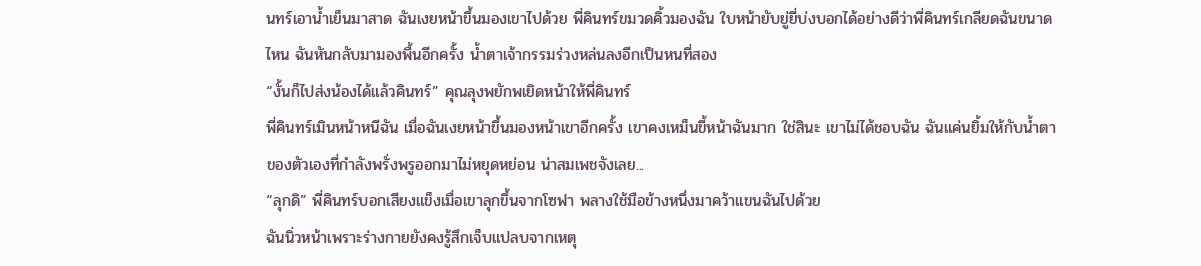นทร์เอาน้ำเย็นมาสาด ฉันเงยหน้าขึ้นมองเขาไปด้วย พี่คินทร์ขมวดคิ้วมองฉัน ใบหน้ายับยู่ยี่บ่งบอกได้อย่างดีว่าพี่คินทร์เกลียดฉันขนาดไหน ฉันหันกลับมามองพื้นอีกครั้ง น้ำตาเจ้ากรรมร่วงหล่นลงอีกเป็นหนที่สอง
“งั้นก็ไปส่งน้องได้แล้วคินทร์” คุณลุงพยักพเยิดหน้าให้พี่คินทร์
พี่คินทร์เมินหน้าหนีฉัน เมื่อฉันเงยหน้าขึ้นมองหน้าเขาอีกครั้ง เขาคงเหม็นขี้หน้าฉันมาก ใช่สินะ เขาไม่ได้ชอบฉัน ฉันแค่นยิ้มให้กับน้ำตาของตัวเองที่กำลังพรั่งพรูออกมาไม่หยุดหย่อน น่าสมเพชจังเลย...
“ลุกดิ” พี่คินทร์บอกเสียงแข็งเมื่อเขาลุกขึ้นจากโซฟา พลางใช้มือข้างหนึ่งมาคว้าแขนฉันไปด้วย
ฉันนิ่วหน้าเพราะร่างกายยังคงรู้สึกเจ็บแปลบจากเหตุ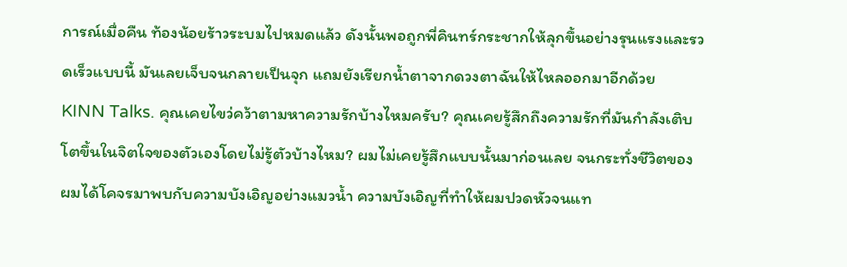การณ์เมื่อคืน ท้องน้อยร้าวระบมไปหมดแล้ว ดังนั้นพอถูกพี่คินทร์กระชากให้ลุกขึ้นอย่างรุนแรงและรวดเร็วแบบนี้ มันเลยเจ็บจนกลายเป็นจุก แถมยังเรียกน้ำตาจากดวงตาฉันให้ไหลออกมาอีกด้วย
KINN Talks. คุณเคยไขว่คว้าตามหาความรักบ้างไหมครับ? คุณเคยรู้สึกถึงความรักที่มันกำลังเติบโตขึ้นในจิตใจของตัวเองโดยไม่รู้ตัวบ้างไหม? ผมไม่เคยรู้สึกแบบนั้นมาก่อนเลย จนกระทั่งชีวิตของผมได้โคจรมาพบกับความบังเอิญอย่างแมวน้ำ ความบังเอิญที่ทำให้ผมปวดหัวจนแท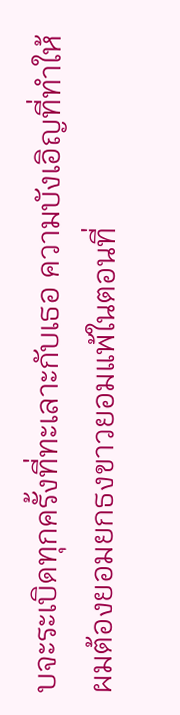บจะระเบิดทุกครั้งที่ทะเลาะกับเธอ ความบังเอิญที่ทำให้ผมต้องยอมยกธงขาวยอมแพ้ในตอนที่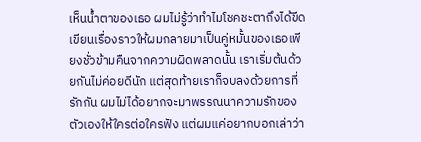เห็นน้ำตาของเธอ ผมไม่รู้ว่าทำไมโชคชะตาถึงได้ขีดเขียนเรื่องราวให้ผมกลายมาเป็นคู่หมั้นของเธอเพียงชั่วข้ามคืนจากความผิดพลาดนั้น เราเริ่มต้นด้วยกันไม่ค่อยดีนัก แต่สุดท้ายเราก็จบลงด้วยการที่รักกัน ผมไม่ได้อยากจะมาพรรณนาความรักของตัวเองให้ใครต่อใครฟัง แต่ผมแค่อยากบอกเล่าว่า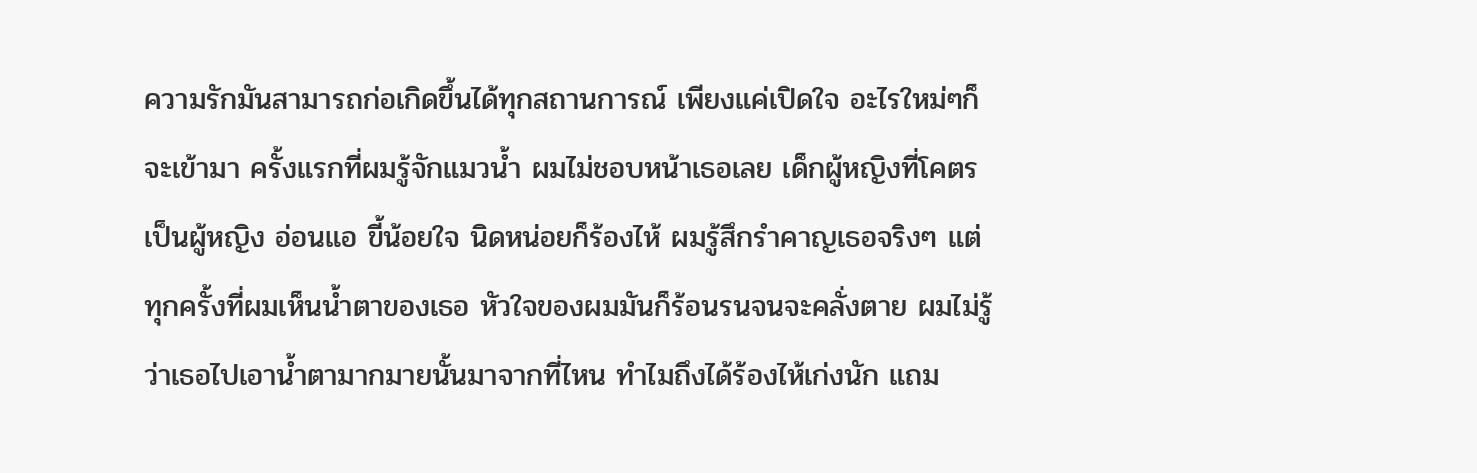ความรักมันสามารถก่อเกิดขึ้นได้ทุกสถานการณ์ เพียงแค่เปิดใจ อะไรใหม่ๆก็จะเข้ามา ครั้งแรกที่ผมรู้จักแมวน้ำ ผมไม่ชอบหน้าเธอเลย เด็กผู้หญิงที่โคตรเป็นผู้หญิง อ่อนแอ ขี้น้อยใจ นิดหน่อยก็ร้องไห้ ผมรู้สึกรำคาญเธอจริงๆ แต่ทุกครั้งที่ผมเห็นน้ำตาของเธอ หัวใจของผมมันก็ร้อนรนจนจะคลั่งตาย ผมไม่รู้ว่าเธอไปเอาน้ำตามากมายนั้นมาจากที่ไหน ทำไมถึงได้ร้องไห้เก่งนัก แถม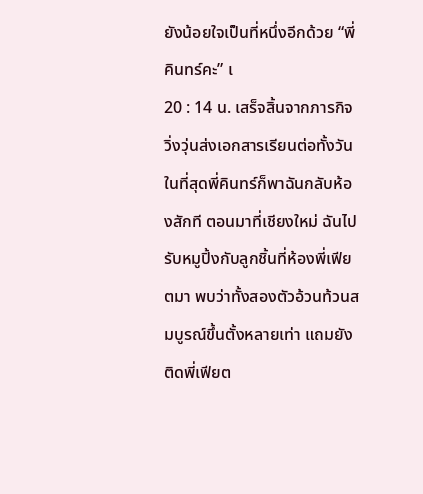ยังน้อยใจเป็นที่หนึ่งอีกด้วย “พี่คินทร์คะ” เ
20 : 14 น. เสร็จสิ้นจากภารกิจวิ่งวุ่นส่งเอกสารเรียนต่อทั้งวัน ในที่สุดพี่คินทร์ก็พาฉันกลับห้องสักที ตอนมาที่เชียงใหม่ ฉันไปรับหมูปิ้งกับลูกชิ้นที่ห้องพี่เฟียตมา พบว่าทั้งสองตัวอ้วนท้วนสมบูรณ์ขึ้นตั้งหลายเท่า แถมยังติดพี่เฟียต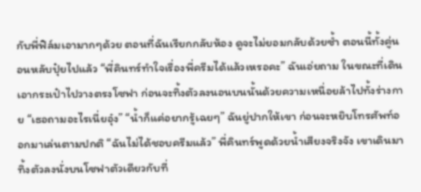กับพี่ฟิล์มเอามากๆด้วย ตอนที่ฉันเรียกกลับห้อง ดูจะไม่ยอมกลับด้วยซ้ำ ตอนนี้ทั้งคู่นอนหลับปุ๋ยไปแล้ว “พี่คินทร์ทำใจเรื่องพี่ครีมได้แล้วเหรอคะ” ฉันเอ่ยถาม ในขณะที่เดินเอากระเป๋าไปวางตรงโซฟา ก่อนจะทิ้งตัวลงนอนบนนั้นด้วยความเหนื่อยล้าไปทั้งร่างกาย “เธอถามอะไรเนี่ยอุ๋ง” “น้ำก็แค่อยากรู้เฉยๆ” ฉันยู่ปากให้เขา ก่อนจะหยิบโทรศัพท์ออกมาเล่นตามปกติ “ฉันไม่ได้ชอบครีมแล้ว” พี่คินทร์พูดด้วยน้ำเสียงจริงจัง เขาเดินมาทิ้งตัวลงนั่งบนโซฟาตัวเดียวกับที่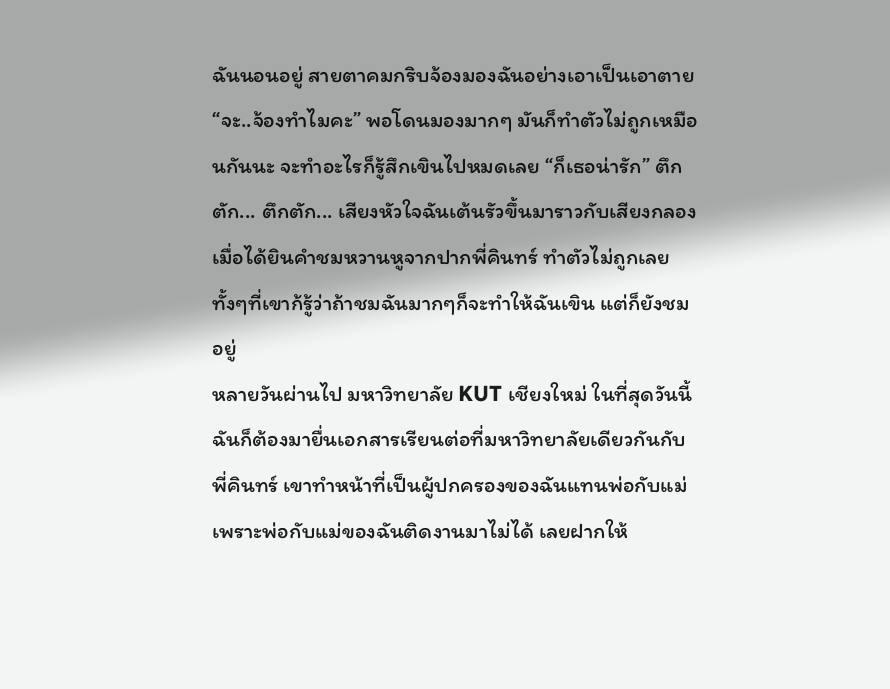ฉันนอนอยู่ สายตาคมกริบจ้องมองฉันอย่างเอาเป็นเอาตาย “จะ..จ้องทำไมคะ” พอโดนมองมากๆ มันก็ทำตัวไม่ถูกเหมือนกันนะ จะทำอะไรก็รู้สึกเขินไปหมดเลย “ก็เธอน่ารัก” ตึกตัก... ตึกตัก... เสียงหัวใจฉันเต้นรัวขึ้นมาราวกับเสียงกลองเมื่อได้ยินคำชมหวานหูจากปากพี่คินทร์ ทำตัวไม่ถูกเลย ทั้งๆที่เขาก้รู้ว่าถ้าชมฉันมากๆก็จะทำให้ฉันเขิน แต่ก็ยังชมอยู่
หลายวันผ่านไป มหาวิทยาลัย KUT เชียงใหม่ ในที่สุดวันนี้ฉันก็ต้องมายื่นเอกสารเรียนต่อที่มหาวิทยาลัยเดียวกันกับพี่คินทร์ เขาทำหน้าที่เป็นผู้ปกครองของฉันแทนพ่อกับแม่ เพราะพ่อกับแม่ของฉันติดงานมาไม่ได้ เลยฝากให้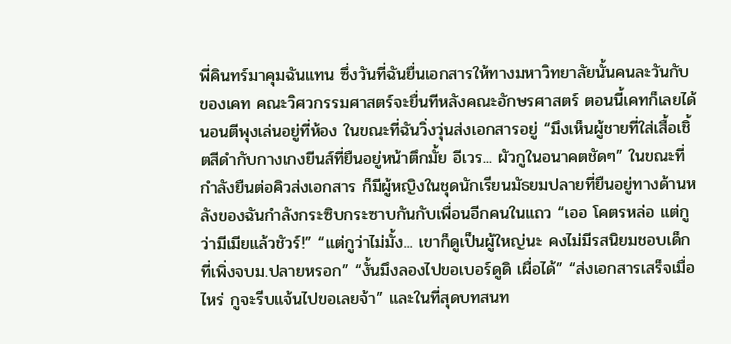พี่คินทร์มาคุมฉันแทน ซึ่งวันที่ฉันยื่นเอกสารให้ทางมหาวิทยาลัยนั้นคนละวันกับของเคท คณะวิศวกรรมศาสตร์จะยื่นทีหลังคณะอักษรศาสตร์ ตอนนี้เคทก็เลยได้นอนตีพุงเล่นอยู่ที่ห้อง ในขณะที่ฉันวิ่งวุ่นส่งเอกสารอยู่ “มึงเห็นผู้ชายที่ใส่เสื้อเชิ้ตสีดำกับกางเกงยีนส์ที่ยืนอยู่หน้าตึกมั้ย อีเวร... ผัวกูในอนาคตชัดๆ” ในขณะที่กำลังยืนต่อคิวส่งเอกสาร ก็มีผู้หญิงในชุดนักเรียนมัธยมปลายที่ยืนอยู่ทางด้านหลังของฉันกำลังกระซิบกระซาบกันกับเพื่อนอีกคนในแถว “เออ โคตรหล่อ แต่กูว่ามีเมียแล้วชัวร์!” “แต่กูว่าไม่มั้ง... เขาก็ดูเป็นผู้ใหญ่นะ คงไม่มีรสนิยมชอบเด็กที่เพิ่งจบม.ปลายหรอก” “งั้นมึงลองไปขอเบอร์ดูดิ เผื่อได้” “ส่งเอกสารเสร็จเมื่อไหร่ กูจะรีบแจ้นไปขอเลยจ้า” และในที่สุดบทสนท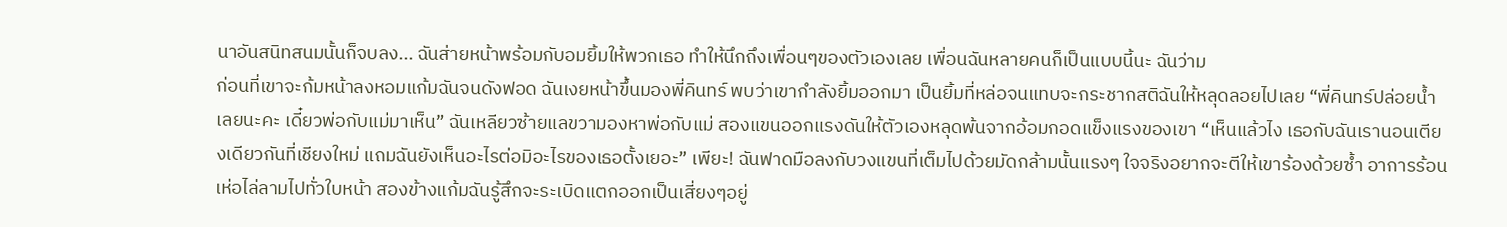นาอันสนิทสนมนั้นก็จบลง... ฉันส่ายหน้าพร้อมกับอมยิ้มให้พวกเธอ ทำให้นึกถึงเพื่อนๆของตัวเองเลย เพื่อนฉันหลายคนก็เป็นแบบนี้นะ ฉันว่าม
ก่อนที่เขาจะก้มหน้าลงหอมแก้มฉันจนดังฟอด ฉันเงยหน้าขึ้นมองพี่คินทร์ พบว่าเขากำลังยิ้มออกมา เป็นยิ้มที่หล่อจนแทบจะกระชากสติฉันให้หลุดลอยไปเลย “พี่คินทร์ปล่อยน้ำเลยนะคะ เดี๋ยวพ่อกับแม่มาเห็น” ฉันเหลียวซ้ายแลขวามองหาพ่อกับแม่ สองแขนออกแรงดันให้ตัวเองหลุดพ้นจากอ้อมกอดแข็งแรงของเขา “เห็นแล้วไง เธอกับฉันเรานอนเตียงเดียวกันที่เชียงใหม่ แถมฉันยังเห็นอะไรต่อมิอะไรของเธอตั้งเยอะ” เพียะ! ฉันฟาดมือลงกับวงแขนที่เต็มไปด้วยมัดกล้ามนั้นแรงๆ ใจจริงอยากจะตีให้เขาร้องด้วยซ้ำ อาการร้อนเห่อไล่ลามไปทั่วใบหน้า สองข้างแก้มฉันรู้สึกจะระเบิดแตกออกเป็นเสี่ยงๆอยู่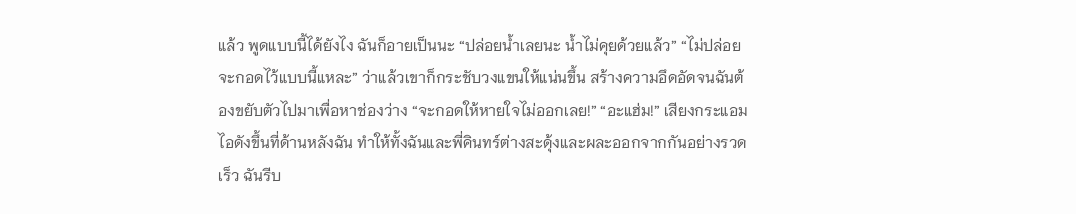แล้ว พูดแบบนี้ได้ยังไง ฉันก็อายเป็นนะ “ปล่อยน้ำเลยนะ น้ำไม่คุยด้วยแล้ว” “ไม่ปล่อย จะกอดไว้แบบนี้แหละ” ว่าแล้วเขาก็กระชับวงแขนให้แน่นขึ้น สร้างความอึดอัดจนฉันต้องขยับตัวไปมาเพื่อหาช่องว่าง “จะกอดให้หายใจไม่ออกเลย!” “อะแฮ่ม!” เสียงกระแอมไอดังขึ้นที่ด้านหลังฉัน ทำให้ทั้งฉันและพี่คินทร์ต่างสะดุ้งและผละออกจากกันอย่างรวดเร็ว ฉันรีบ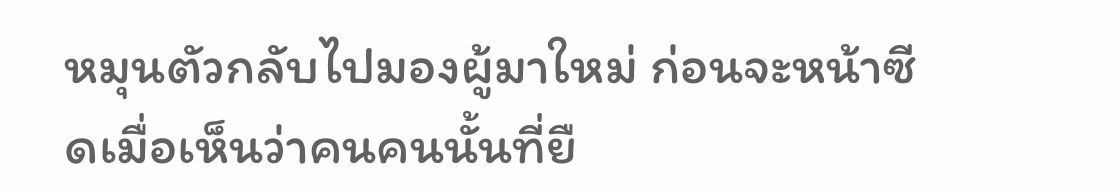หมุนตัวกลับไปมองผู้มาใหม่ ก่อนจะหน้าซีดเมื่อเห็นว่าคนคนนั้นที่ยื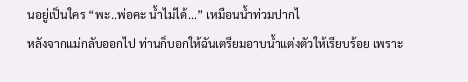นอยู่เป็นใคร “พะ..พ่อคะ น้ำไม่ได้...” เหมือนน้ำท่วมปากไ
หลังจากแม่กลับออกไป ท่านก็บอกให้ฉันเตรียมอาบน้ำแต่งตัวให้เรียบร้อย เพราะ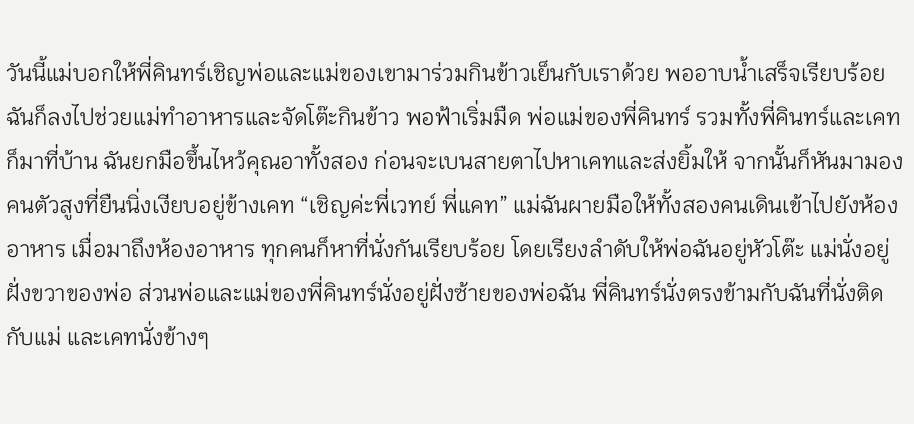วันนี้แม่บอกให้พี่คินทร์เชิญพ่อและแม่ของเขามาร่วมกินข้าวเย็นกับเราด้วย พออาบน้ำเสร็จเรียบร้อย ฉันก็ลงไปช่วยแม่ทำอาหารและจัดโต๊ะกินข้าว พอฟ้าเริ่มมืด พ่อแม่ของพี่คินทร์ รวมทั้งพี่คินทร์และเคทก็มาที่บ้าน ฉันยกมือขึ้นไหว้คุณอาทั้งสอง ก่อนจะเบนสายตาไปหาเคทและส่งยิ้มให้ จากนั้นก็หันมามองคนตัวสูงที่ยืนนิ่งเงียบอยู่ข้างเคท “เชิญค่ะพี่เวทย์ พี่แคท” แม่ฉันผายมือให้ทั้งสองคนเดินเข้าไปยังห้องอาหาร เมื่อมาถึงห้องอาหาร ทุกคนก็หาที่นั่งกันเรียบร้อย โดยเรียงลำดับให้พ่อฉันอยู่หัวโต๊ะ แม่นั่งอยู่ฝั่งขวาของพ่อ ส่วนพ่อและแม่ของพี่คินทร์นั่งอยู่ฝั่งซ้ายของพ่อฉัน พี่คินทร์นั่งตรงข้ามกับฉันที่นั่งติดกับแม่ และเคทนั่งข้างๆ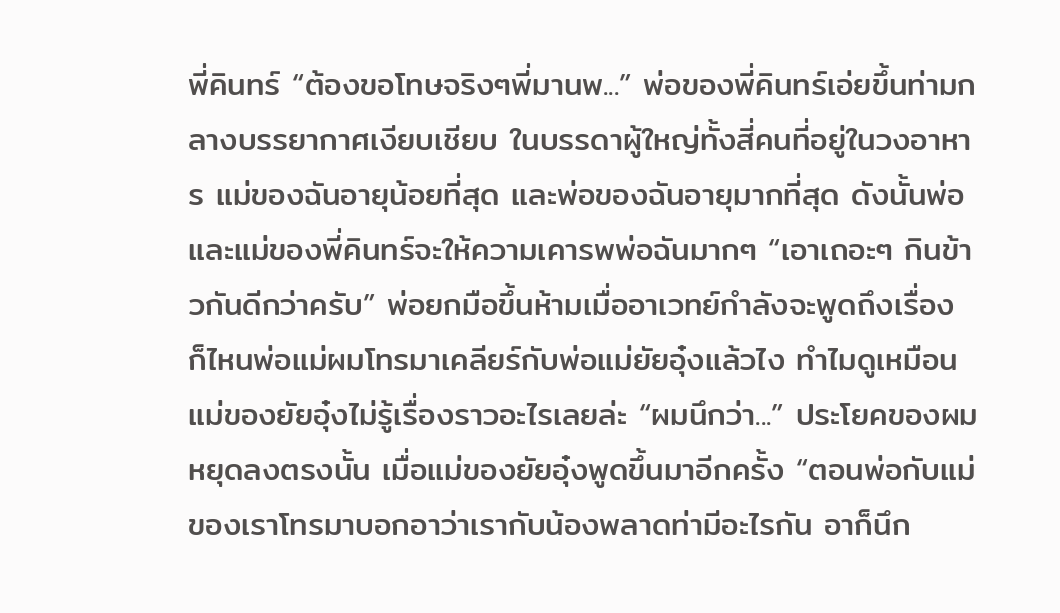พี่คินทร์ “ต้องขอโทษจริงๆพี่มานพ...” พ่อของพี่คินทร์เอ่ยขึ้นท่ามกลางบรรยากาศเงียบเชียบ ในบรรดาผู้ใหญ่ทั้งสี่คนที่อยู่ในวงอาหาร แม่ของฉันอายุน้อยที่สุด และพ่อของฉันอายุมากที่สุด ดังนั้นพ่อและแม่ของพี่คินทร์จะให้ความเคารพพ่อฉันมากๆ “เอาเถอะๆ กินข้าวกันดีกว่าครับ” พ่อยกมือขึ้นห้ามเมื่ออาเวทย์กำลังจะพูดถึงเรื่อง
ก็ไหนพ่อแม่ผมโทรมาเคลียร์กับพ่อแม่ยัยอุ๋งแล้วไง ทำไมดูเหมือนแม่ของยัยอุ๋งไม่รู้เรื่องราวอะไรเลยล่ะ “ผมนึกว่า...” ประโยคของผมหยุดลงตรงนั้น เมื่อแม่ของยัยอุ๋งพูดขึ้นมาอีกครั้ง “ตอนพ่อกับแม่ของเราโทรมาบอกอาว่าเรากับน้องพลาดท่ามีอะไรกัน อาก็นึก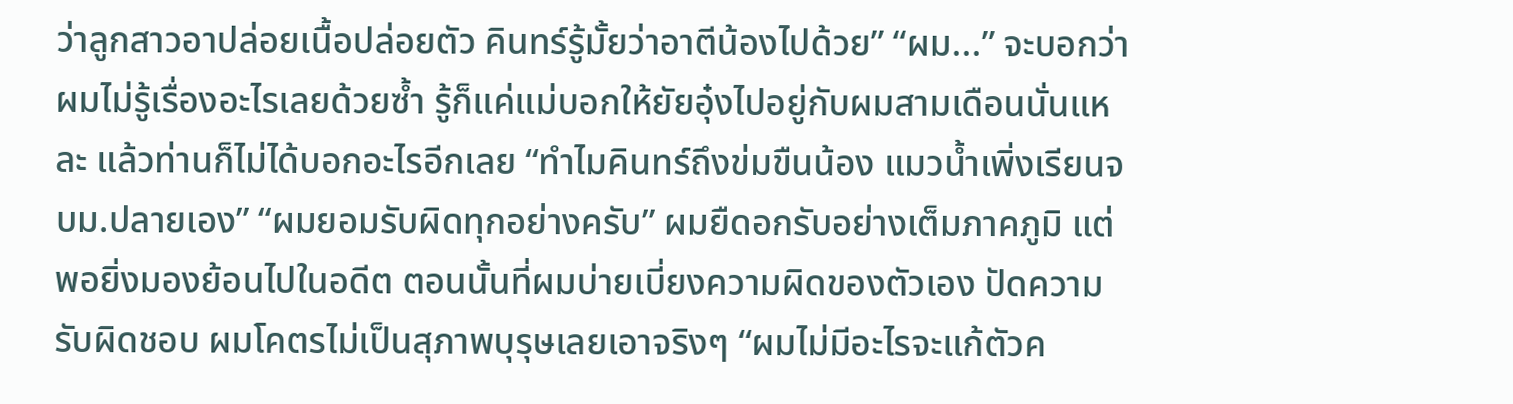ว่าลูกสาวอาปล่อยเนื้อปล่อยตัว คินทร์รู้มั้ยว่าอาตีน้องไปด้วย” “ผม...” จะบอกว่าผมไม่รู้เรื่องอะไรเลยด้วยซ้ำ รู้ก็แค่แม่บอกให้ยัยอุ๋งไปอยู่กับผมสามเดือนนั่นแหละ แล้วท่านก็ไม่ได้บอกอะไรอีกเลย “ทำไมคินทร์ถึงข่มขืนน้อง แมวน้ำเพิ่งเรียนจบม.ปลายเอง” “ผมยอมรับผิดทุกอย่างครับ” ผมยืดอกรับอย่างเต็มภาคภูมิ แต่พอยิ่งมองย้อนไปในอดีต ตอนนั้นที่ผมบ่ายเบี่ยงความผิดของตัวเอง ปัดความรับผิดชอบ ผมโคตรไม่เป็นสุภาพบุรุษเลยเอาจริงๆ “ผมไม่มีอะไรจะแก้ตัวค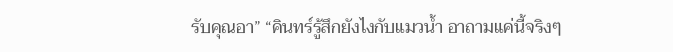รับคุณอา” “คินทร์รู้สึกยังไงกับแมวน้ำ อาถามแค่นี้จริงๆ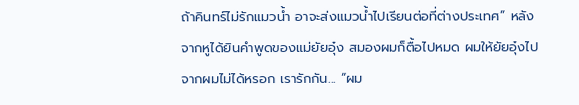ถ้าคินทร์ไม่รักแมวน้ำ อาจะส่งแมวน้ำไปเรียนต่อที่ต่างประเทศ” หลังจากหูได้ยินคำพูดของแม่ยัยอุ๋ง สมองผมก็ตื้อไปหมด ผมให้ยัยอุ๋งไปจากผมไม่ได้หรอก เรารักกัน... “ผม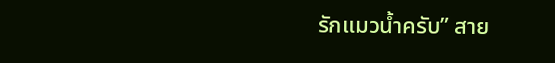รักแมวน้ำครับ” สาย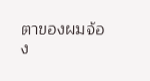ตาของผมจ้อง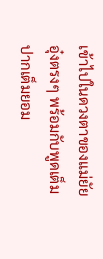เข้าไปในดวงตาของแม่ยัยอุ๋งตรงๆ พร้อมกับพูดเต็มปากเต็มยอม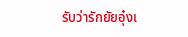รับว่ารักยัยอุ๋งเ